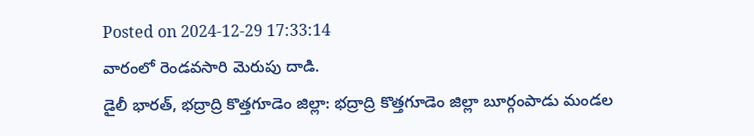Posted on 2024-12-29 17:33:14
వారంలో రెండవసారి మెరుపు దాడి.
డైలీ భారత్, భద్రాద్రి కొత్తగూడెం జిల్లా: భద్రాద్రి కొత్తగూడెం జిల్లా బూర్గంపాడు మండల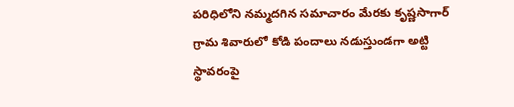పరిధిలోని నమ్మదగిన సమాచారం మేరకు కృష్ణసాగార్ గ్రామ శివారులో కోడి పందాలు నడుస్తుండగా అట్టి స్థావరంపై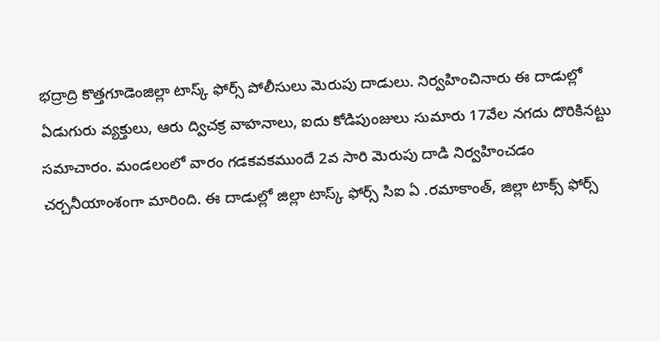భద్రాద్రి కొత్తగూడెంజిల్లా టాస్క్ ఫోర్స్ పోలీసులు మెరుపు దాడులు. నిర్వహించినారు ఈ దాడుల్లో ఏడుగురు వ్యక్తులు, ఆరు ద్విచక్ర వాహనాలు, ఐదు కోడిపుంజులు సుమారు 17వేల నగదు దొరికినట్టు సమాచారం. మండలంలో వారం గడకవకముందే 2వ సారి మెరుపు దాడి నిర్వహించడం చర్చనీయాంశంగా మారింది. ఈ దాడుల్లో జిల్లా టాస్క్ ఫోర్స్ సిఐ ఏ .రమాకాంత్, జిల్లా టాక్స్ ఫోర్స్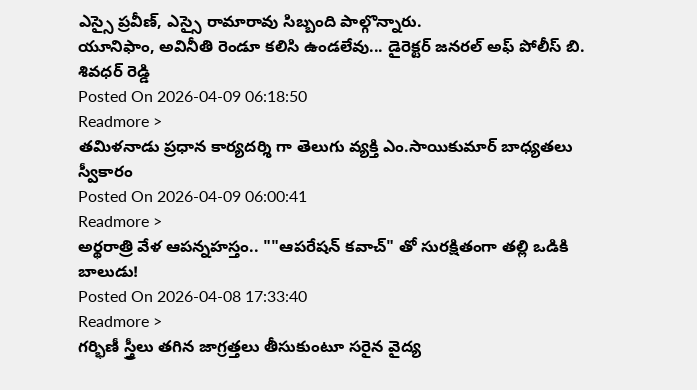ఎస్సై ప్రవీణ్, ఎస్సై రామారావు సిబ్బంది పాల్గొన్నారు.
యూనిఫాం, అవినీతి రెండూ కలిసి ఉండలేవు... డైరెక్టర్ జనరల్ అఫ్ పోలీస్ బి. శివధర్ రెడ్డి
Posted On 2026-04-09 06:18:50
Readmore >
తమిళనాడు ప్రధాన కార్యదర్శి గా తెలుగు వ్యక్తి ఎం.సాయికుమార్ బాధ్యతలు స్వీకారం
Posted On 2026-04-09 06:00:41
Readmore >
అర్థరాత్రి వేళ ఆపన్నహస్తం.. ""ఆపరేషన్ కవాచ్" తో సురక్షితంగా తల్లి ఒడికి బాలుడు!
Posted On 2026-04-08 17:33:40
Readmore >
గర్భిణీ స్త్రీలు తగిన జాగ్రత్తలు తీసుకుంటూ సరైన వైద్య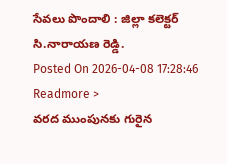సేవలు పొందాలి : జిల్లా కలెక్టర్ సి.నారాయణ రెడ్డి.
Posted On 2026-04-08 17:28:46
Readmore >
వరద ముంపునకు గురైన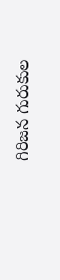గిరిజన గురుకుల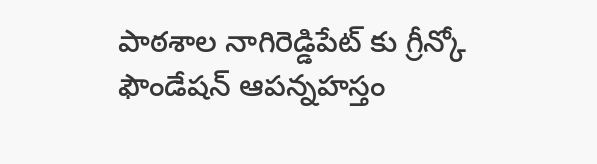పాఠశాల నాగిరెడ్డిపేట్ కు గ్రీన్కో ఫౌండేషన్ ఆపన్నహస్తం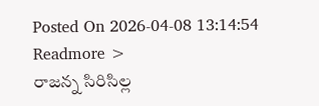Posted On 2026-04-08 13:14:54
Readmore >
రాజన్న సిరిసిల్ల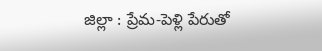జిల్లా : ప్రేమ-పెళ్లి పేరుతో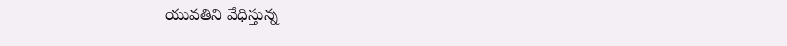యువతిని వేధిస్తున్న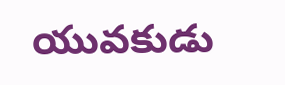యువకుడు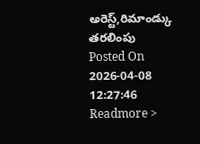అరెస్ట్,రిమాండ్కు తరలింపు
Posted On 2026-04-08 12:27:46
Readmore >